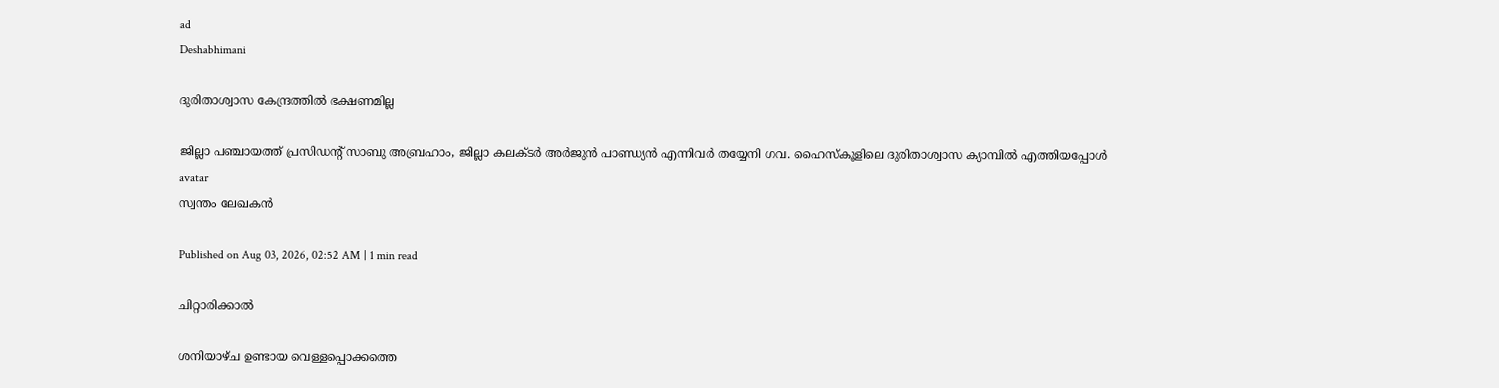ad
Deshabhimani

ദുരിതാശ്വാസ കേന്ദ്രത്തിൽ ഭക്ഷണമില്ല

ജില്ലാ പഞ്ചായത്ത് പ്രസിഡന്റ്‌ സാബു അബ്രഹാം, ജില്ലാ കലക്ടർ അർജുൻ പാണ്ഡ്യൻ എന്നിവർ തയ്യേനി ഗവ. ഹൈസ്കൂളിലെ ദുരിതാശ്വാസ ക്യാമ്പിൽ എത്തിയപ്പോൾ
avatar
സ്വന്തം ലേഖകൻ

Published on Aug 03, 2026, 02:52 AM | 1 min read

ചിറ്റാരിക്കാൽ

ശനിയാഴ്ച ഉണ്ടായ വെള്ളപ്പൊക്കത്തെ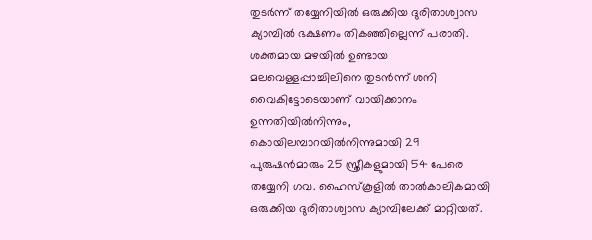തുടർന്ന് തയ്യേനിയിൽ ഒരുക്കിയ ദുരിതാശ്വാസ ക്യാമ്പിൽ ഭക്ഷണം തികഞ്ഞില്ലെന്ന് പരാതി. ശക്തമായ മഴയിൽ ഉണ്ടായ മലവെള്ളപ്പാച്ചിലിനെ തുടൻന്ന് ശനി വൈകിട്ടോടെയാണ് വായിക്കാനം ഉന്നതിയിൽനിന്നും, കൊയിലമ്പാറയിൽനിന്നുമായി 29 പുരുഷൻമാരും 25 സ്ത്രീകളുമായി 54 പേരെ തയ്യേനി ഗവ. ഹൈസ്കൂളിൽ താൽകാലികമായി ഒരുക്കിയ ദുരിതാശ്വാസ ക്യാമ്പിലേക്ക് മാറ്റിയത്.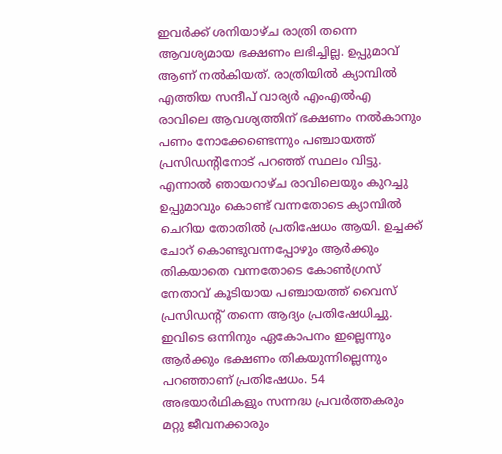ഇവർക്ക് ശനിയാഴ്ച രാത്രി തന്നെ ആവശ്യമായ ഭക്ഷണം ലഭിച്ചില്ല. ഉപ്പുമാവ് ആണ് നൽകിയത്. രാത്രിയിൽ ക്യാമ്പിൽ എത്തിയ സന്ദീപ് വാര്യർ എംഎൽഎ രാവിലെ ആവശ്യത്തിന് ഭക്ഷണം നൽകാനും പണം നോക്കേണ്ടെന്നും പഞ്ചായത്ത് പ്രസിഡന്റിനോട് പറഞ്ഞ് സ്ഥലം വിട്ടു. എന്നാൽ ഞായറാഴ്ച രാവിലെയും കുറച്ചു ഉപ്പുമാവും കൊണ്ട് വന്നതോടെ ക്യാമ്പിൽ ചെറിയ തോതിൽ പ്രതിഷേധം ആയി. ഉച്ചക്ക് ചോറ് കൊണ്ടുവന്നപ്പോഴും ആർക്കും തികയാതെ വന്നതോടെ കോൺഗ്രസ്‌ നേതാവ് കൂടിയായ പഞ്ചായത്ത് വൈസ് പ്രസിഡന്റ്‌ തന്നെ ആദ്യം പ്രതിഷേധിച്ചു. ഇവിടെ ഒന്നിനും ഏകോപനം ഇല്ലെന്നും ആർക്കും ഭക്ഷണം തികയുന്നില്ലെന്നും പറഞ്ഞാണ് പ്രതിഷേധം. 54 അഭയാർഥികളും സന്നദ്ധ പ്രവർത്തകരും മറ്റു ജീവനക്കാരും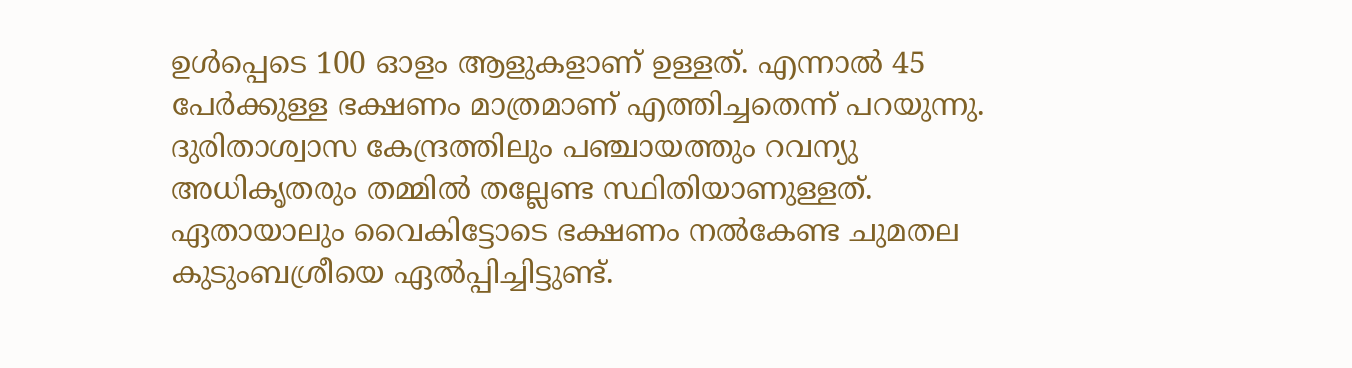ഉൾപ്പെടെ 100 ഓളം ആളുകളാണ് ഉള്ളത്. എന്നാൽ 45 പേർക്കുള്ള ഭക്ഷണം മാത്രമാണ് എത്തിച്ചതെന്ന്‌ പറയുന്നു. ദുരിതാശ്വാസ കേന്ദ്രത്തിലും പഞ്ചായത്തും റവന്യു അധികൃതരും തമ്മിൽ തല്ലേണ്ട സ്ഥിതിയാണുള്ളത്‌. ഏതായാലും വൈകിട്ടോടെ ഭക്ഷണം നൽകേണ്ട ചുമതല കുടുംബശ്രീയെ ഏൽപ്പിച്ചിട്ടുണ്ട്.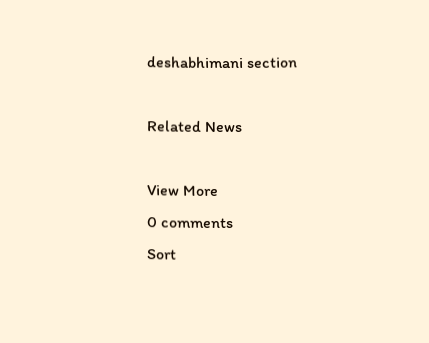deshabhimani section

Related News

View More
0 comments
Sort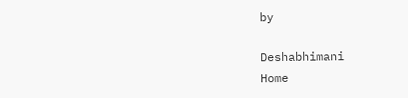by

Deshabhimani
Home